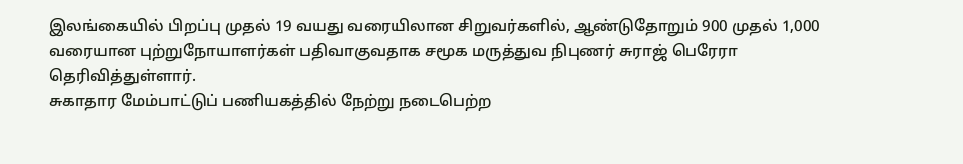இலங்கையில் பிறப்பு முதல் 19 வயது வரையிலான சிறுவர்களில், ஆண்டுதோறும் 900 முதல் 1,000 வரையான புற்றுநோயாளர்கள் பதிவாகுவதாக சமூக மருத்துவ நிபுணர் சுராஜ் பெரேரா தெரிவித்துள்ளார்.
சுகாதார மேம்பாட்டுப் பணியகத்தில் நேற்று நடைபெற்ற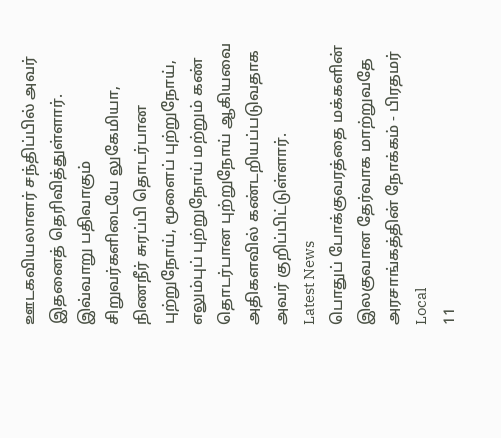ஊடகவியலாளர் சந்திப்பில் அவர் இதனைத் தெரிவித்துள்ளார்.
இவ்வாறு பதிவாகும் சிறுவர்களிடையே லுகேமியா, நிணநீர் சுரப்பி தொடர்பான புற்றுநோய், மூளைப் புற்றுநோய், எலும்புப் புற்றுநோய் மற்றும் கண் தொடர்பான புற்றுநோய் ஆகியவை அதிகளவில் கண்டறியப்படுவதாக அவர் குறிப்பிட்டுள்ளார்.
Latest News
பொதுப் போக்குவரத்தை மக்களின் இலகுவான தேர்வாக மாற்றுவதே அரசாங்கத்தின் நோக்கம் - பிரதமர்
Local
11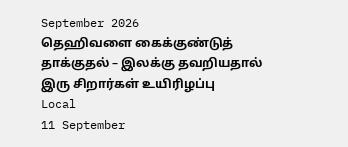September 2026
தெஹிவளை கைக்குண்டுத் தாக்குதல் – இலக்கு தவறியதால் இரு சிறார்கள் உயிரிழப்பு
Local
11 September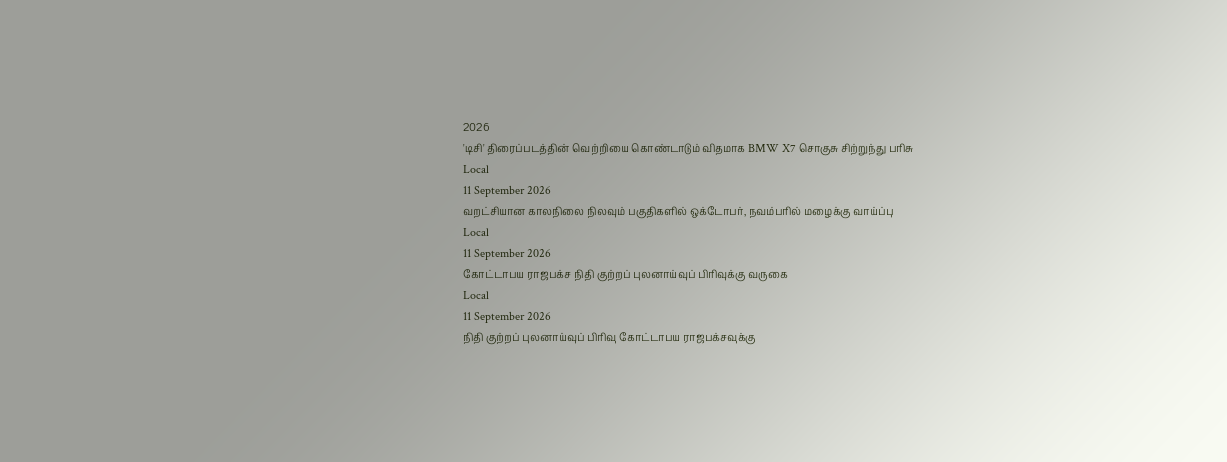2026
'டிசி' திரைப்படத்தின் வெற்றியை கொண்டாடும் விதமாக BMW X7 சொகுசு சிற்றுந்து பரிசு
Local
11 September 2026
வறட்சியான காலநிலை நிலவும் பகுதிகளில் ஒக்டோபர், நவம்பரில் மழைக்கு வாய்ப்பு
Local
11 September 2026
கோட்டாபய ராஜபக்ச நிதி குற்றப் புலனாய்வுப் பிரிவுக்கு வருகை
Local
11 September 2026
நிதி குற்றப் புலனாய்வுப் பிரிவு கோட்டாபய ராஜபக்சவுக்கு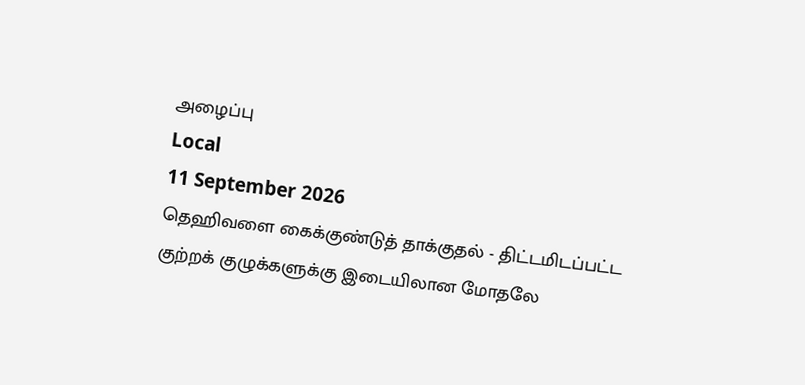அழைப்பு
Local
11 September 2026
தெஹிவளை கைக்குண்டுத் தாக்குதல் - திட்டமிடப்பட்ட குற்றக் குழுக்களுக்கு இடையிலான மோதலே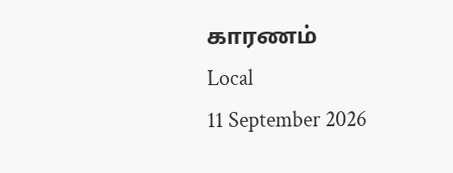காரணம்
Local
11 September 2026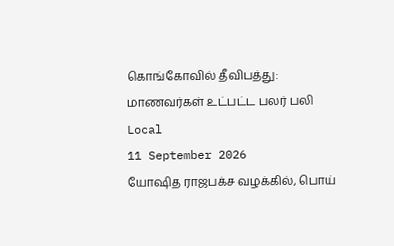கொங்கோவில் தீவிபத்து: மாணவர்கள் உட்பட்ட பலர் பலி
Local
11 September 2026
யோஷித ராஜபக்ச வழக்கில், பொய்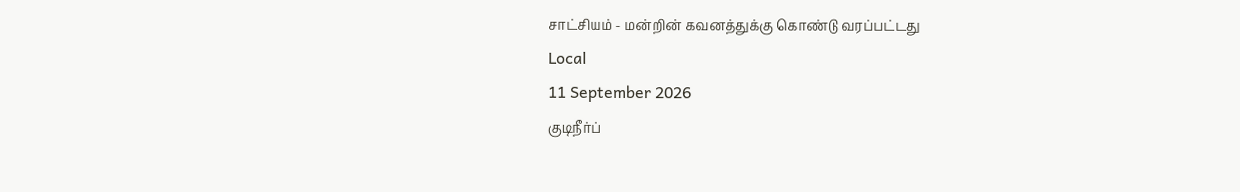சாட்சியம் - மன்றின் கவனத்துக்கு கொண்டு வரப்பட்டது
Local
11 September 2026
குடிநீர்ப்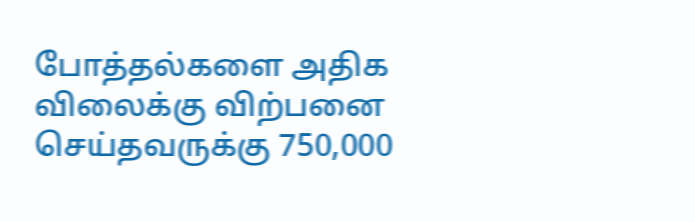போத்தல்களை அதிக விலைக்கு விற்பனை செய்தவருக்கு 750,000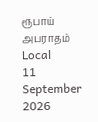ரூபாய் அபராதம்
Local
11 September 2026